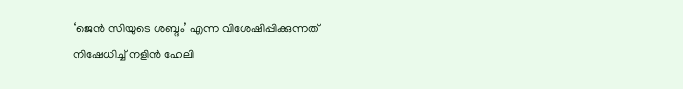‘ജെൻ സിയുടെ ശബ്ദം’ എന്ന വിശേഷിപ്പിക്കുന്നത് നിഷേധിച്ച് നളിൻ ഹേലി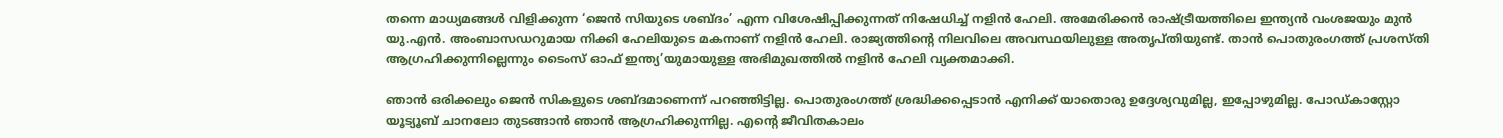തന്നെ മാധ്യമങ്ങൾ വിളിക്കുന്ന ‘ജെൻ സിയുടെ ശബ്ദം’ എന്ന വിശേഷിപ്പിക്കുന്നത് നിഷേധിച്ച് നളിൻ ഹേലി. അമേരിക്കൻ രാഷ്ട്രീയത്തിലെ ഇന്ത്യൻ വംശജയും മുൻ യു.എൻ. അംബാസഡറുമായ നിക്കി ഹേലിയുടെ മകനാണ് നളിൻ ഹേലി. രാജ്യത്തിൻ്റെ നിലവിലെ അവസ്ഥയിലുള്ള അതൃപ്തിയുണ്ട്. താൻ പൊതുരംഗത്ത് പ്രശസ്തി ആഗ്രഹിക്കുന്നില്ലെന്നും ടൈംസ് ഓഫ് ഇന്ത്യ’യുമായുള്ള അഭിമുഖത്തിൽ നളിൻ ഹേലി വ്യക്തമാക്കി.

ഞാൻ ഒരിക്കലും ജെൻ സികളുടെ ശബ്ദമാണെന്ന് പറഞ്ഞിട്ടില്ല. പൊതുരംഗത്ത് ശ്രദ്ധിക്കപ്പെടാൻ എനിക്ക് യാതൊരു ഉദ്ദേശ്യവുമില്ല, ഇപ്പോഴുമില്ല. പോഡ്‌കാസ്റ്റോ യൂട്യൂബ് ചാനലോ തുടങ്ങാൻ ഞാൻ ആഗ്രഹിക്കുന്നില്ല. എൻ്റെ ജീവിതകാലം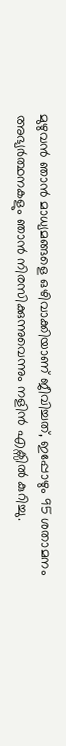മുഴുവൻ ഞാൻ മാധ്യമങ്ങളെ ഒഴിവാക്കിയാണ് ജീവിച്ചത്, ഇപ്പോഴും 95 ശതാമനം അഭ്യർത്ഥനകളും ഞാൻ നിരസിക്കുന്നുവെന്നും നളിൻ എക്സിൽ കുറിച്ചു.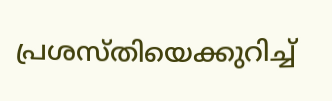പ്രശസ്തിയെക്കുറിച്ച്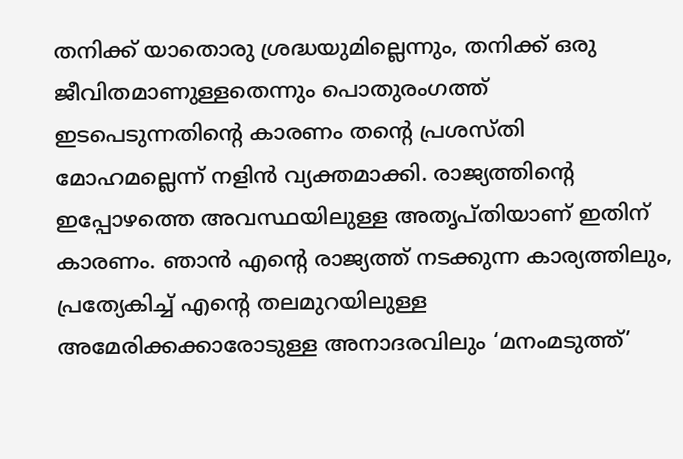തനിക്ക് യാതൊരു ശ്രദ്ധയുമില്ലെന്നും, തനിക്ക് ഒരു ജീവിതമാണുള്ളതെന്നും പൊതുരംഗത്ത് ഇടപെടുന്നതിൻ്റെ കാരണം തൻ്റെ പ്രശസ്തി മോഹമല്ലെന്ന് നളിൻ വ്യക്തമാക്കി. രാജ്യത്തിൻ്റെ ഇപ്പോഴത്തെ അവസ്ഥയിലുള്ള അതൃപ്തിയാണ് ഇതിന് കാരണം. ഞാൻ എൻ്റെ രാജ്യത്ത് നടക്കുന്ന കാര്യത്തിലും, പ്രത്യേകിച്ച് എൻ്റെ തലമുറയിലുള്ള അമേരിക്കക്കാരോടുള്ള അനാദരവിലും ‘മനംമടുത്ത്’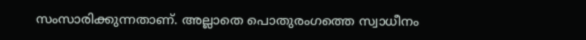സംസാരിക്കുന്നതാണ്. അല്ലാതെ പൊതുരംഗത്തെ സ്വാധീനം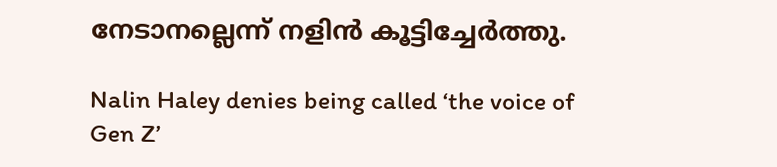നേടാനല്ലെന്ന് നളിൻ കൂട്ടിച്ചേർത്തു.

Nalin Haley denies being called ‘the voice of Gen Z’